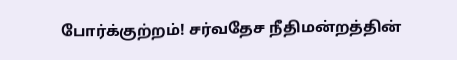போர்க்குற்றம்! சர்வதேச நீதிமன்றத்தின்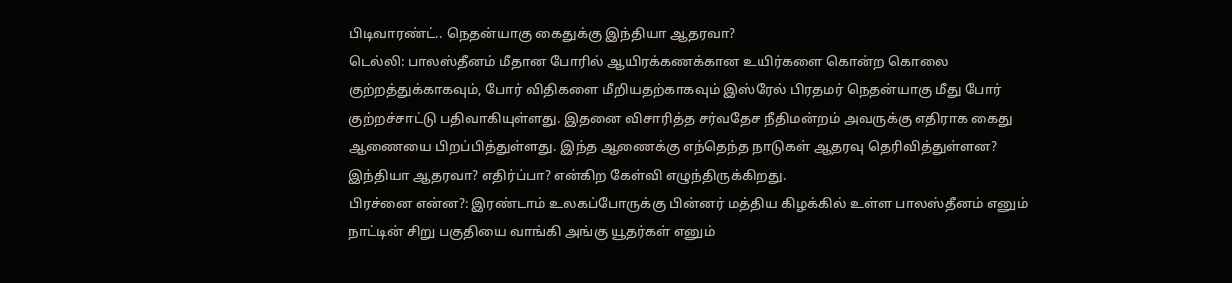பிடிவாரண்ட்.. நெதன்யாகு கைதுக்கு இந்தியா ஆதரவா?
டெல்லி: பாலஸ்தீனம் மீதான போரில் ஆயிரக்கணக்கான உயிர்களை கொன்ற கொலை குற்றத்துக்காகவும், போர் விதிகளை மீறியதற்காகவும் இஸ்ரேல் பிரதமர் நெதன்யாகு மீது போர் குற்றச்சாட்டு பதிவாகியுள்ளது. இதனை விசாரித்த சர்வதேச நீதிமன்றம் அவருக்கு எதிராக கைது ஆணையை பிறப்பித்துள்ளது. இந்த ஆணைக்கு எந்தெந்த நாடுகள் ஆதரவு தெரிவித்துள்ளன? இந்தியா ஆதரவா? எதிர்ப்பா? என்கிற கேள்வி எழுந்திருக்கிறது.
பிரச்னை என்ன?: இரண்டாம் உலகப்போருக்கு பின்னர் மத்திய கிழக்கில் உள்ள பாலஸ்தீனம் எனும் நாட்டின் சிறு பகுதியை வாங்கி அங்கு யூதர்கள் எனும்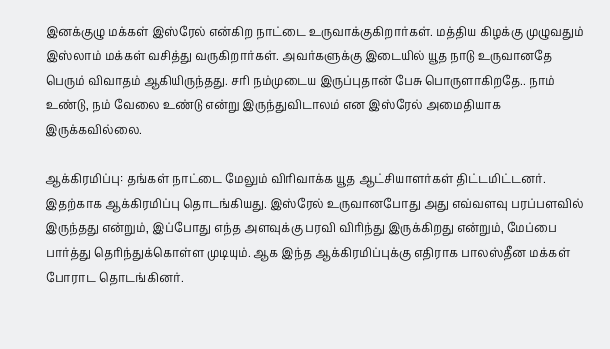இனக்குழு மக்கள் இஸ்ரேல் என்கிற நாட்டை உருவாக்குகிறார்கள். மத்திய கிழக்கு முழுவதும் இஸ்லாம் மக்கள் வசித்து வருகிறார்கள். அவர்களுக்கு இடையில் யூத நாடு உருவானதே பெரும் விவாதம் ஆகியிருந்தது. சரி நம்முடைய இருப்புதான் பேசு பொருளாகிறதே.. நாம் உண்டு, நம் வேலை உண்டு என்று இருந்துவிடாலம் என இஸ்ரேல் அமைதியாக இருக்கவில்லை.

ஆக்கிரமிப்பு: தங்கள் நாட்டை மேலும் விரிவாக்க யூத ஆட்சியாளர்கள் திட்டமிட்டனர். இதற்காக ஆக்கிரமிப்பு தொடங்கியது. இஸ்ரேல் உருவானபோது அது எவ்வளவு பரப்பளவில் இருந்தது என்றும், இப்போது எந்த அளவுக்கு பரவி விரிந்து இருக்கிறது என்றும், மேப்பை பார்த்து தெரிந்துக்கொள்ள முடியும். ஆக இந்த ஆக்கிரமிப்புக்கு எதிராக பாலஸ்தீன மக்கள் போராட தொடங்கினர்.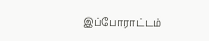இப்போராட்டம்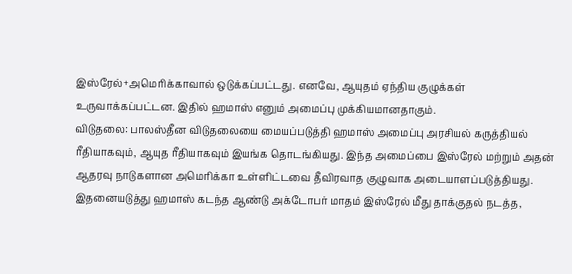இஸ்ரேல்+அமெரிக்காவால் ஒடுக்கப்பட்டது. எனவே, ஆயுதம் ஏந்திய குழுக்கள் உருவாக்கப்பட்டன. இதில் ஹமாஸ் எனும் அமைப்பு முக்கியமானதாகும்.
விடுதலை: பாலஸ்தீன விடுதலையை மையப்படுத்தி ஹமாஸ் அமைப்பு அரசியல் கருத்தியல் ரீதியாகவும், ஆயுத ரீதியாகவும் இயங்க தொடங்கியது. இந்த அமைப்பை இஸ்ரேல் மற்றும் அதன் ஆதரவு நாடுகளான அமெரிக்கா உள்ளிட்டவை தீவிரவாத குழுவாக அடையாளப்படுத்தியது. இதனையடுத்து ஹமாஸ் கடந்த ஆண்டு அக்டோபர் மாதம் இஸ்ரேல் மீது தாக்குதல் நடத்த,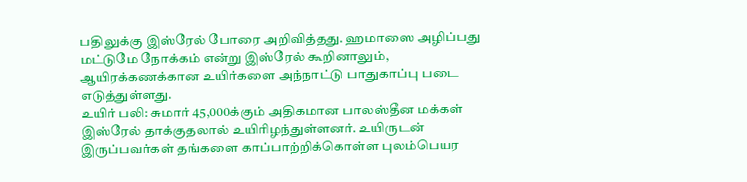பதிலுக்கு இஸ்ரேல் போரை அறிவித்தது. ஹமாஸை அழிப்பது மட்டுமே நோக்கம் என்று இஸ்ரேல் கூறினாலும், ஆயிரக்கணக்கான உயிர்களை அந்நாட்டு பாதுகாப்பு படை எடுத்துள்ளது.
உயிர் பலி: சுமார் 45,000க்கும் அதிகமான பாலஸ்தீன மக்கள் இஸ்ரேல் தாக்குதலால் உயிரிழந்துள்ளனர். உயிருடன் இருப்பவர்கள் தங்களை காப்பாற்றிக்கொள்ள புலம்பெயர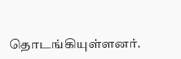தொடங்கியுள்ளனர்.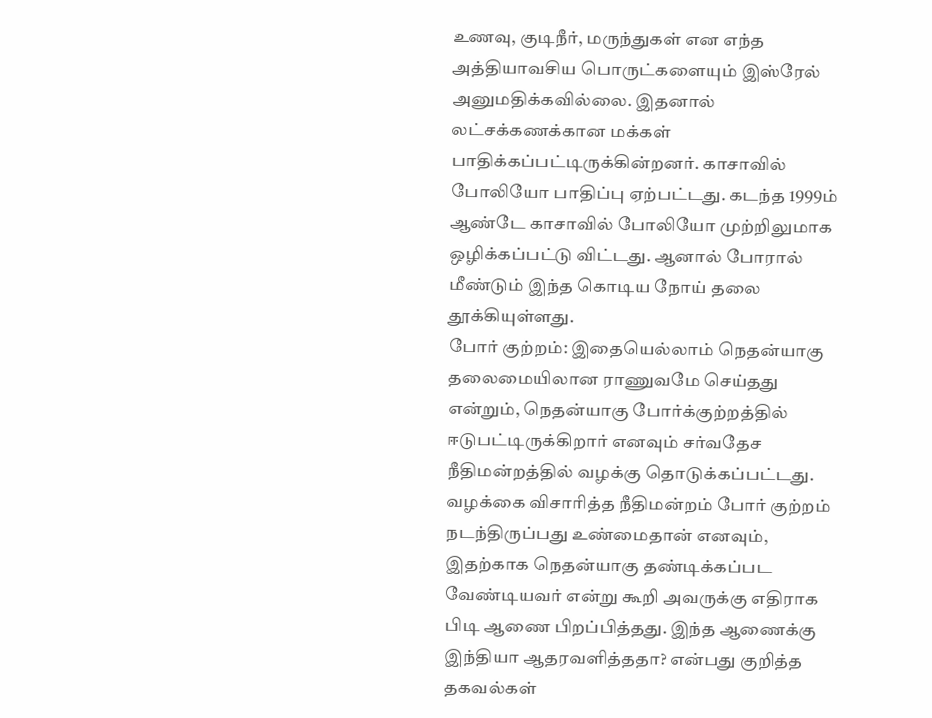உணவு, குடிநீர், மருந்துகள் என எந்த அத்தியாவசிய பொருட்களையும் இஸ்ரேல் அனுமதிக்கவில்லை. இதனால் லட்சக்கணக்கான மக்கள் பாதிக்கப்பட்டிருக்கின்றனர். காசாவில் போலியோ பாதிப்பு ஏற்பட்டது. கடந்த 1999ம் ஆண்டே காசாவில் போலியோ முற்றிலுமாக ஒழிக்கப்பட்டு விட்டது. ஆனால் போரால் மீண்டும் இந்த கொடிய நோய் தலை தூக்கியுள்ளது.
போர் குற்றம்: இதையெல்லாம் நெதன்யாகு தலைமையிலான ராணுவமே செய்தது என்றும், நெதன்யாகு போர்க்குற்றத்தில் ஈடுபட்டிருக்கிறார் எனவும் சர்வதேச நீதிமன்றத்தில் வழக்கு தொடுக்கப்பட்டது. வழக்கை விசாரித்த நீதிமன்றம் போர் குற்றம் நடந்திருப்பது உண்மைதான் எனவும், இதற்காக நெதன்யாகு தண்டிக்கப்பட வேண்டியவர் என்று கூறி அவருக்கு எதிராக பிடி ஆணை பிறப்பித்தது. இந்த ஆணைக்கு இந்தியா ஆதரவளித்ததா? என்பது குறித்த தகவல்கள்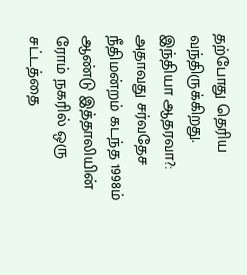தற்போது தெரிய வந்திருக்கிறது.
இந்தியா ஆதரவா?: அதாவது சர்வதேச நீதிமன்றம் கடந்த 1998ம் ஆண்டு இத்தாலியின் ரோம் நகரில் ஒரு சட்டத்தை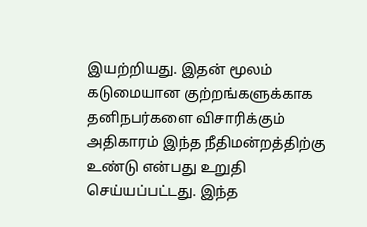இயற்றியது. இதன் மூலம் கடுமையான குற்றங்களுக்காக தனிநபர்களை விசாரிக்கும் அதிகாரம் இந்த நீதிமன்றத்திற்கு உண்டு என்பது உறுதி செய்யப்பட்டது. இந்த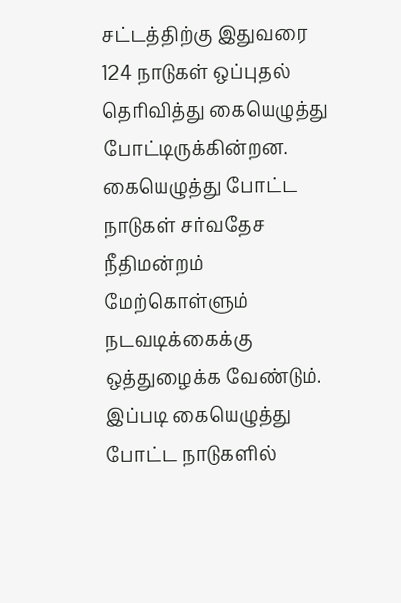சட்டத்திற்கு இதுவரை 124 நாடுகள் ஒப்புதல் தெரிவித்து கையெழுத்து போட்டிருக்கின்றன. கையெழுத்து போட்ட நாடுகள் சர்வதேச நீதிமன்றம் மேற்கொள்ளும் நடவடிக்கைக்கு ஒத்துழைக்க வேண்டும். இப்படி கையெழுத்து போட்ட நாடுகளில்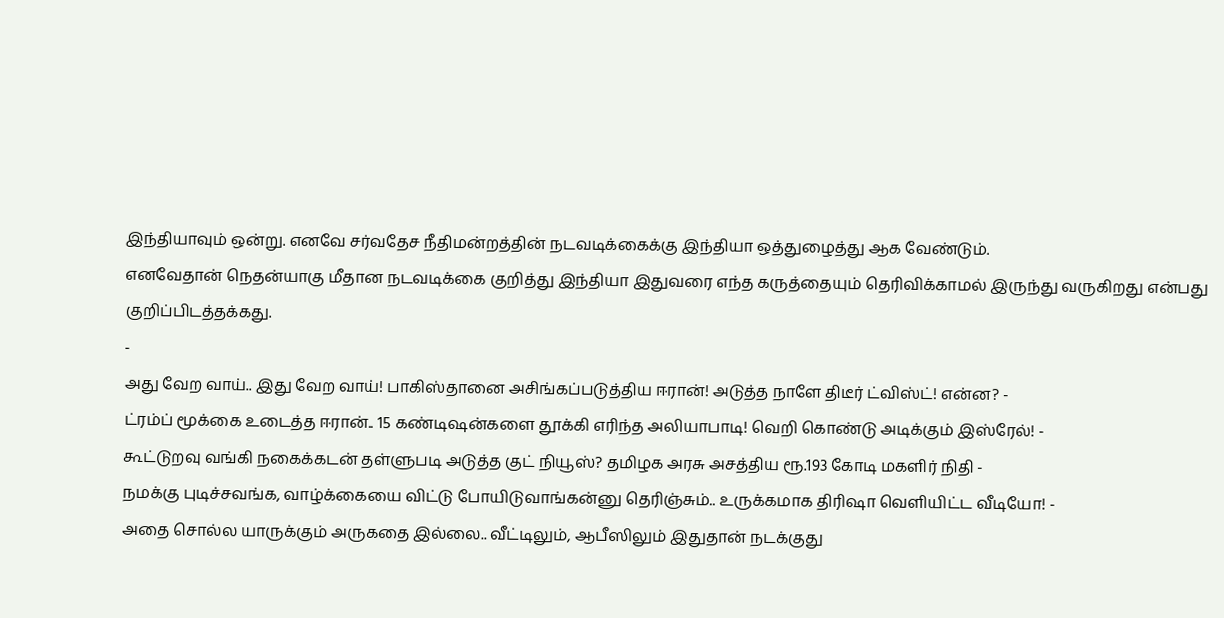இந்தியாவும் ஒன்று. எனவே சர்வதேச நீதிமன்றத்தின் நடவடிக்கைக்கு இந்தியா ஒத்துழைத்து ஆக வேண்டும்.
எனவேதான் நெதன்யாகு மீதான நடவடிக்கை குறித்து இந்தியா இதுவரை எந்த கருத்தையும் தெரிவிக்காமல் இருந்து வருகிறது என்பது குறிப்பிடத்தக்கது.
-
அது வேற வாய்.. இது வேற வாய்! பாகிஸ்தானை அசிங்கப்படுத்திய ஈரான்! அடுத்த நாளே திடீர் ட்விஸ்ட்! என்ன? -
ட்ரம்ப் மூக்கை உடைத்த ஈரான்.. 15 கண்டிஷன்களை தூக்கி எரிந்த அலியாபாடி! வெறி கொண்டு அடிக்கும் இஸ்ரேல்! -
கூட்டுறவு வங்கி நகைக்கடன் தள்ளுபடி அடுத்த குட் நியூஸ்? தமிழக அரசு அசத்திய ரூ.193 கோடி மகளிர் நிதி -
நமக்கு புடிச்சவங்க, வாழ்க்கையை விட்டு போயிடுவாங்கன்னு தெரிஞ்சும்.. உருக்கமாக திரிஷா வெளியிட்ட வீடியோ! -
அதை சொல்ல யாருக்கும் அருகதை இல்லை.. வீட்டிலும், ஆபீஸிலும் இதுதான் நடக்குது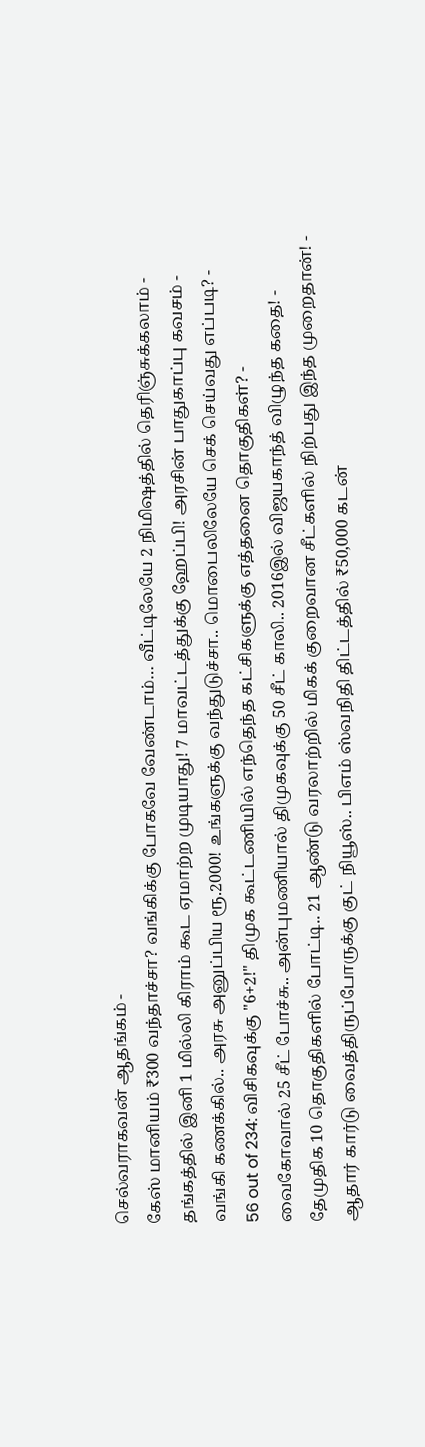செல்வராகவன் ஆதங்கம் -
கேஸ் மானியம் ₹300 வந்தாச்சா? வங்கிக்கு போகவே வேண்டாம்… வீட்டிலேயே 2 நிமிஷத்தில் தெரிஞ்சுக்கலாம் -
தங்கத்தில் இனி 1 மில்லி கிராம் கூட ஏமாற்ற முடியாது! 7 மாவட்டத்துக்கு ஹேப்பி! அரசின் பாதுகாப்பு கவசம் -
வங்கி கணக்கில்.. அரசு அனுப்பிய ரூ.2000! உங்களுக்கு வந்துடுச்சா.. மொபைலிலேயே செக் செய்வது எப்படி? -
56 out of 234: விசிகவுக்கு "6+2!" திமுக கூட்டணியில் எந்தெந்த கட்சிகளுக்கு எத்தனை தொகுதிகள்? -
வைகோவால் 25 சீட் போச்சு.. அன்புமணியால் திமுகவுக்கு 50 சீட் காலி.. 2016இல் விஜயகாந்த் விழுந்த கதை! -
தேமுதிக 10 தொகுதிகளில் போட்டி.. 21 ஆண்டு வரலாற்றில் மிகக் குறைவான சீட்களில் நிற்பது இந்த முறைதான்! -
ஆதார் கார்டு வைத்திருப்போருக்கு குட் நியூஸ்.. பிஎம் ஸ்வநிதி திட்டத்தில் ₹50,000 கடன்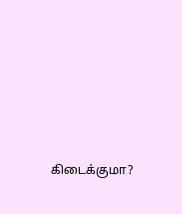கிடைக்குமா?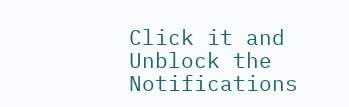Click it and Unblock the Notifications